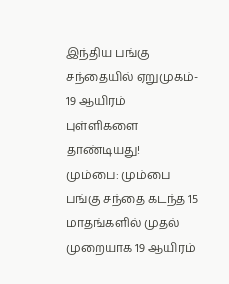இந்திய பங்கு சந்தையில் ஏறுமுகம்- 19 ஆயிரம் புள்ளிகளை தாண்டியது!
மும்பை: மும்பை பங்கு சந்தை கடந்த 15 மாதங்களில் முதல் முறையாக 19 ஆயிரம்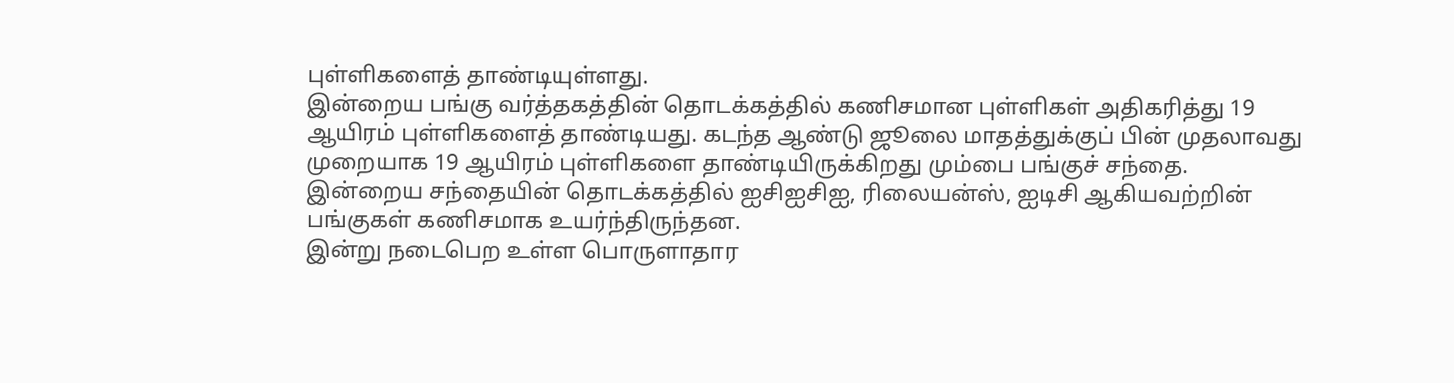புள்ளிகளைத் தாண்டியுள்ளது.
இன்றைய பங்கு வர்த்தகத்தின் தொடக்கத்தில் கணிசமான புள்ளிகள் அதிகரித்து 19 ஆயிரம் புள்ளிகளைத் தாண்டியது. கடந்த ஆண்டு ஜூலை மாதத்துக்குப் பின் முதலாவது முறையாக 19 ஆயிரம் புள்ளிகளை தாண்டியிருக்கிறது மும்பை பங்குச் சந்தை.
இன்றைய சந்தையின் தொடக்கத்தில் ஐசிஐசிஐ, ரிலையன்ஸ், ஐடிசி ஆகியவற்றின் பங்குகள் கணிசமாக உயர்ந்திருந்தன.
இன்று நடைபெற உள்ள பொருளாதார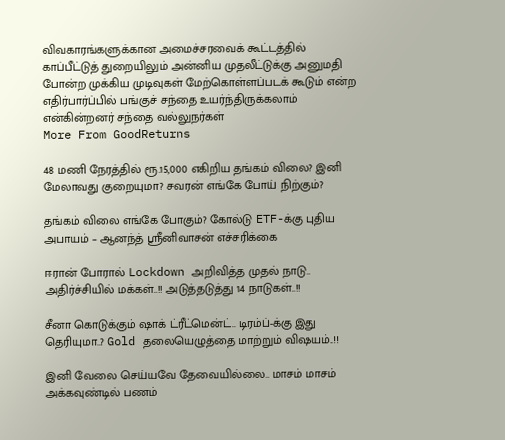விவகாரங்களுக்கான அமைச்சரவைக் கூட்டத்தில் காப்பீட்டுத் துறையிலும் அன்னிய முதலீட்டுக்கு அனுமதி போன்ற முக்கிய முடிவுகள் மேற்கொள்ளப்படக் கூடும் என்ற எதிர்பார்ப்பில் பங்குச் சந்தை உயர்ந்திருக்கலாம் என்கின்றனர் சந்தை வல்லுநர்கள்
More From GoodReturns

48 மணி நேரத்தில் ரூ.15,000 எகிறிய தங்கம் விலை? இனி மேலாவது குறையுமா? சவரன் எங்கே போய் நிற்கும்?

தங்கம் விலை எங்கே போகும்? கோல்டு ETF-க்கு புதிய அபாயம் – ஆனந்த் ஸ்ரீனிவாசன் எச்சரிக்கை

ஈரான் போரால் Lockdown அறிவித்த முதல் நாடு.. அதிர்ச்சியில் மக்கள்..!! அடுத்தடுத்து 14 நாடுகள்..!!

சீனா கொடுக்கும் ஷாக் ட்ரீட்மென்ட்.. டிரம்ப்-க்கு இது தெரியுமா..? Gold தலையெழுத்தை மாற்றும் விஷயம்..!!

இனி வேலை செய்யவே தேவையில்லை.. மாசம் மாசம் அக்கவுண்டில் பணம்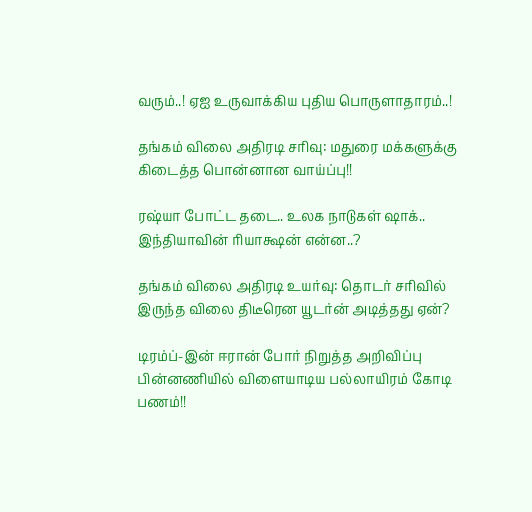வரும்..! ஏஐ உருவாக்கிய புதிய பொருளாதாரம்..!

தங்கம் விலை அதிரடி சரிவு: மதுரை மக்களுக்கு கிடைத்த பொன்னான வாய்ப்பு!!

ரஷ்யா போட்ட தடை.. உலக நாடுகள் ஷாக்.. இந்தியாவின் ரியாக்ஷன் என்ன..?

தங்கம் விலை அதிரடி உயர்வு: தொடர் சரிவில் இருந்த விலை திடீரென யூடர்ன் அடித்தது ஏன்?

டிரம்ப்-இன் ஈரான் போர் நிறுத்த அறிவிப்பு பின்னணியில் விளையாடிய பல்லாயிரம் கோடி பணம்!!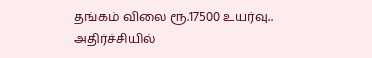தங்கம் விலை ரூ.17500 உயர்வு.. அதிர்ச்சியில்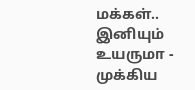மக்கள்.. இனியும் உயருமா - முக்கிய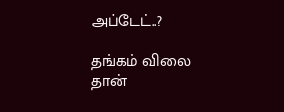அப்டேட்..?

தங்கம் விலை தான்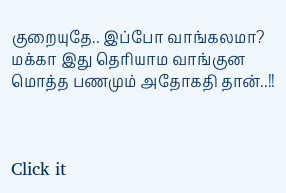குறையுதே.. இப்போ வாங்கலமா? மக்கா இது தெரியாம வாங்குன மொத்த பணமும் அதோகதி தான்..!!



Click it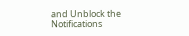and Unblock the Notifications